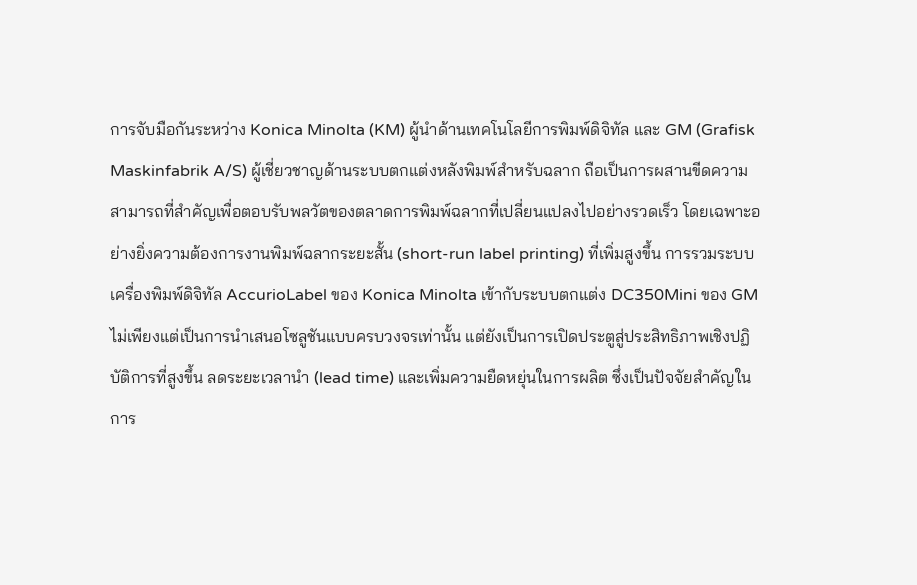การจับมือกันระหว่าง Konica Minolta (KM) ผู้นำด้านเทคโนโลยีการพิมพ์ดิจิทัล และ GM (Grafisk Maskinfabrik A/S) ผู้เชี่ยวชาญด้านระบบตกแต่งหลังพิมพ์สำหรับฉลาก ถือเป็นการผสานขีดความสามารถที่สำคัญเพื่อตอบรับพลวัตของตลาดการพิมพ์ฉลากที่เปลี่ยนแปลงไปอย่างรวดเร็ว โดยเฉพาะอย่างยิ่งความต้องการงานพิมพ์ฉลากระยะสั้น (short-run label printing) ที่เพิ่มสูงขึ้น การรวมระบบเครื่องพิมพ์ดิจิทัล AccurioLabel ของ Konica Minolta เข้ากับระบบตกแต่ง DC350Mini ของ GM ไม่เพียงแต่เป็นการนำเสนอโซลูชันแบบครบวงจรเท่านั้น แต่ยังเป็นการเปิดประตูสู่ประสิทธิภาพเชิงปฏิบัติการที่สูงขึ้น ลดระยะเวลานำ (lead time) และเพิ่มความยืดหยุ่นในการผลิต ซึ่งเป็นปัจจัยสำคัญในการ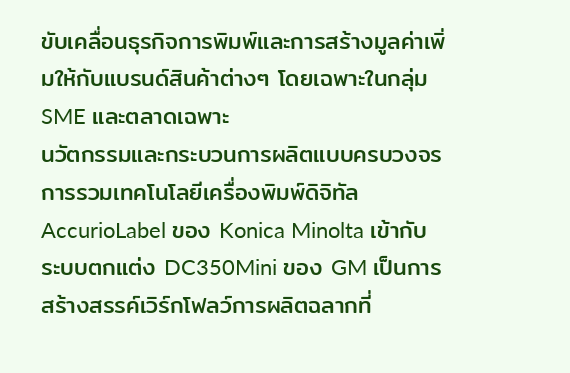ขับเคลื่อนธุรกิจการพิมพ์และการสร้างมูลค่าเพิ่มให้กับแบรนด์สินค้าต่างๆ โดยเฉพาะในกลุ่ม SME และตลาดเฉพาะ
นวัตกรรมและกระบวนการผลิตแบบครบวงจร
การรวมเทคโนโลยีเครื่องพิมพ์ดิจิทัล AccurioLabel ของ Konica Minolta เข้ากับระบบตกแต่ง DC350Mini ของ GM เป็นการสร้างสรรค์เวิร์กโฟลว์การผลิตฉลากที่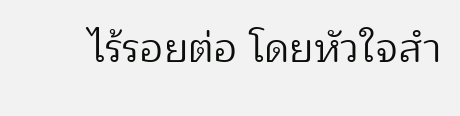ไร้รอยต่อ โดยหัวใจสำ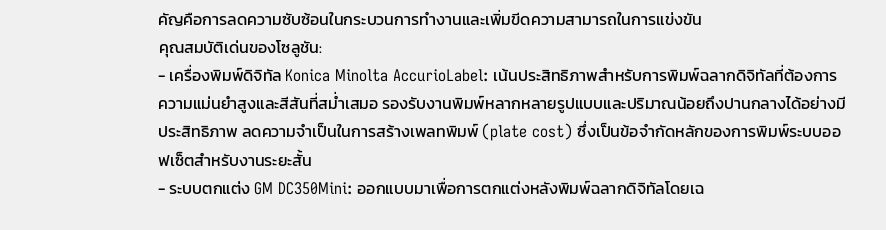คัญคือการลดความซับซ้อนในกระบวนการทำงานและเพิ่มขีดความสามารถในการแข่งขัน
คุณสมบัติเด่นของโซลูชัน:
- เครื่องพิมพ์ดิจิทัล Konica Minolta AccurioLabel: เน้นประสิทธิภาพสำหรับการพิมพ์ฉลากดิจิทัลที่ต้องการความแม่นยำสูงและสีสันที่สม่ำเสมอ รองรับงานพิมพ์หลากหลายรูปแบบและปริมาณน้อยถึงปานกลางได้อย่างมีประสิทธิภาพ ลดความจำเป็นในการสร้างเพลทพิมพ์ (plate cost) ซึ่งเป็นข้อจำกัดหลักของการพิมพ์ระบบออฟเซ็ตสำหรับงานระยะสั้น
- ระบบตกแต่ง GM DC350Mini: ออกแบบมาเพื่อการตกแต่งหลังพิมพ์ฉลากดิจิทัลโดยเฉ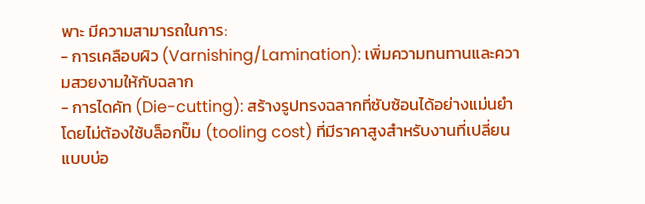พาะ มีความสามารถในการ:
- การเคลือบผิว (Varnishing/Lamination): เพิ่มความทนทานและความสวยงามให้กับฉลาก
- การไดคัท (Die-cutting): สร้างรูปทรงฉลากที่ซับซ้อนได้อย่างแม่นยำ โดยไม่ต้องใช้บล็อกปั๊ม (tooling cost) ที่มีราคาสูงสำหรับงานที่เปลี่ยนแบบบ่อ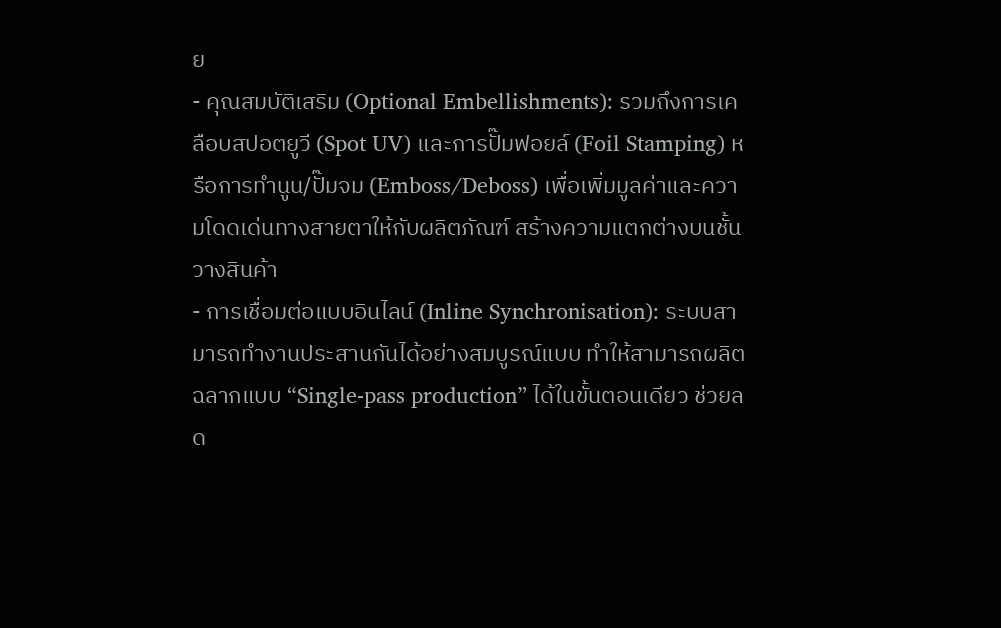ย
- คุณสมบัติเสริม (Optional Embellishments): รวมถึงการเคลือบสปอตยูวี (Spot UV) และการปั๊มฟอยล์ (Foil Stamping) หรือการทำนูน/ปั๊มจม (Emboss/Deboss) เพื่อเพิ่มมูลค่าและความโดดเด่นทางสายตาให้กับผลิตภัณฑ์ สร้างความแตกต่างบนชั้นวางสินค้า
- การเชื่อมต่อแบบอินไลน์ (Inline Synchronisation): ระบบสามารถทำงานประสานกันได้อย่างสมบูรณ์แบบ ทำให้สามารถผลิตฉลากแบบ “Single-pass production” ได้ในขั้นตอนเดียว ช่วยลด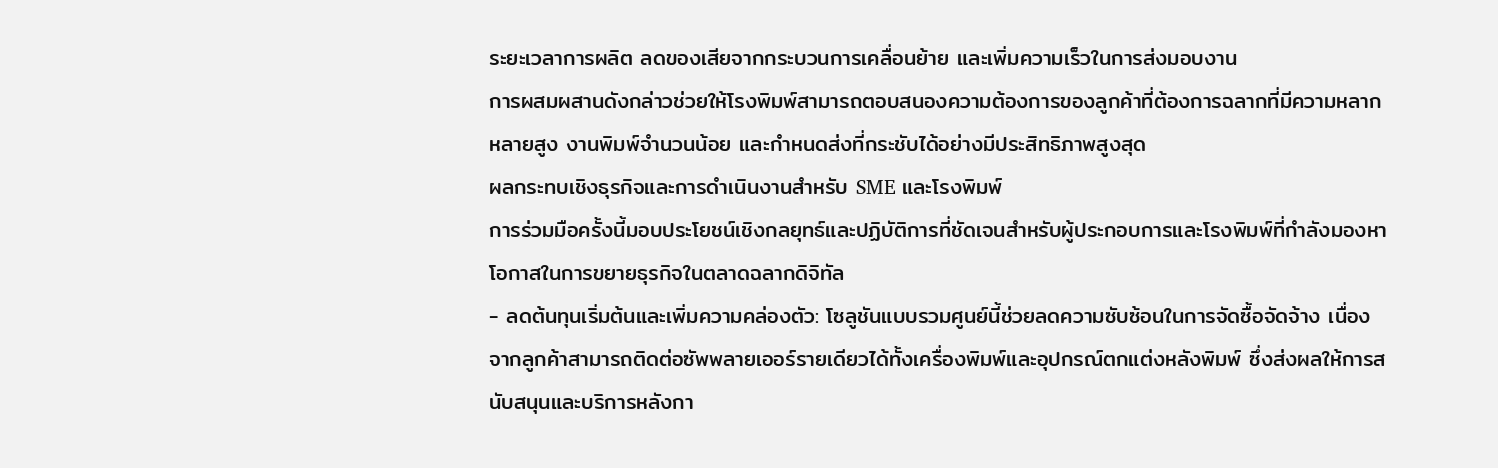ระยะเวลาการผลิต ลดของเสียจากกระบวนการเคลื่อนย้าย และเพิ่มความเร็วในการส่งมอบงาน
การผสมผสานดังกล่าวช่วยให้โรงพิมพ์สามารถตอบสนองความต้องการของลูกค้าที่ต้องการฉลากที่มีความหลากหลายสูง งานพิมพ์จำนวนน้อย และกำหนดส่งที่กระชับได้อย่างมีประสิทธิภาพสูงสุด
ผลกระทบเชิงธุรกิจและการดำเนินงานสำหรับ SME และโรงพิมพ์
การร่วมมือครั้งนี้มอบประโยชน์เชิงกลยุทธ์และปฏิบัติการที่ชัดเจนสำหรับผู้ประกอบการและโรงพิมพ์ที่กำลังมองหาโอกาสในการขยายธุรกิจในตลาดฉลากดิจิทัล
- ลดต้นทุนเริ่มต้นและเพิ่มความคล่องตัว: โซลูชันแบบรวมศูนย์นี้ช่วยลดความซับซ้อนในการจัดซื้อจัดจ้าง เนื่องจากลูกค้าสามารถติดต่อซัพพลายเออร์รายเดียวได้ทั้งเครื่องพิมพ์และอุปกรณ์ตกแต่งหลังพิมพ์ ซึ่งส่งผลให้การสนับสนุนและบริการหลังกา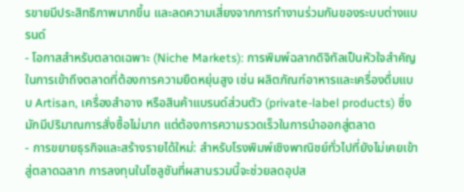รขายมีประสิทธิภาพมากขึ้น และลดความเสี่ยงจากการทำงานร่วมกันของระบบต่างแบรนด์
- โอกาสสำหรับตลาดเฉพาะ (Niche Markets): การพิมพ์ฉลากดิจิทัลเป็นหัวใจสำคัญในการเข้าถึงตลาดที่ต้องการความยืดหยุ่นสูง เช่น ผลิตภัณฑ์อาหารและเครื่องดื่มแบบ Artisan, เครื่องสำอาง หรือสินค้าแบรนด์ส่วนตัว (private-label products) ซึ่งมักมีปริมาณการสั่งซื้อไม่มาก แต่ต้องการความรวดเร็วในการนำออกสู่ตลาด
- การขยายธุรกิจและสร้างรายได้ใหม่: สำหรับโรงพิมพ์เชิงพาณิชย์ทั่วไปที่ยังไม่เคยเข้าสู่ตลาดฉลาก การลงทุนในโซลูชันที่ผสานรวมนี้จะช่วยลดอุปส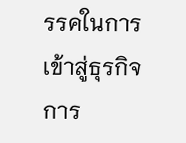รรคในการเข้าสู่ธุรกิจการ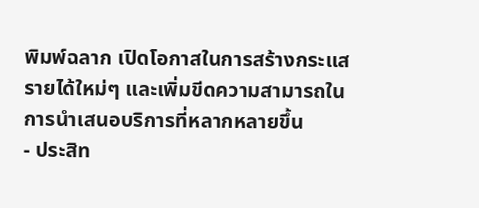พิมพ์ฉลาก เปิดโอกาสในการสร้างกระแสรายได้ใหม่ๆ และเพิ่มขีดความสามารถในการนำเสนอบริการที่หลากหลายขึ้น
- ประสิท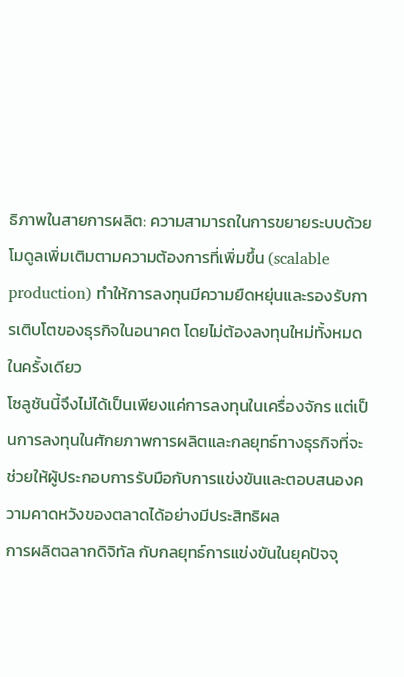ธิภาพในสายการผลิต: ความสามารถในการขยายระบบด้วยโมดูลเพิ่มเติมตามความต้องการที่เพิ่มขึ้น (scalable production) ทำให้การลงทุนมีความยืดหยุ่นและรองรับการเติบโตของธุรกิจในอนาคต โดยไม่ต้องลงทุนใหม่ทั้งหมดในครั้งเดียว
โซลูชันนี้จึงไม่ได้เป็นเพียงแค่การลงทุนในเครื่องจักร แต่เป็นการลงทุนในศักยภาพการผลิตและกลยุทธ์ทางธุรกิจที่จะช่วยให้ผู้ประกอบการรับมือกับการแข่งขันและตอบสนองความคาดหวังของตลาดได้อย่างมีประสิทธิผล
การผลิตฉลากดิจิทัล กับกลยุทธ์การแข่งขันในยุคปัจจุ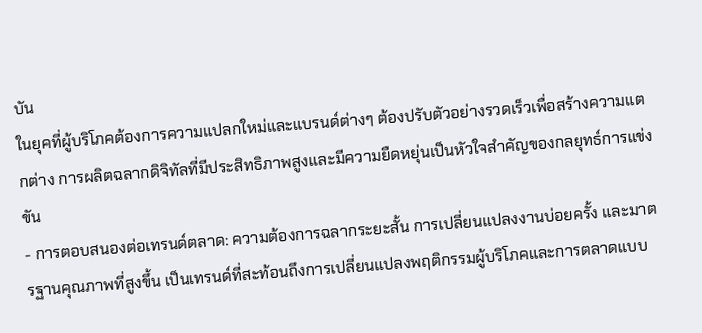บัน
ในยุคที่ผู้บริโภคต้องการความแปลกใหม่และแบรนด์ต่างๆ ต้องปรับตัวอย่างรวดเร็วเพื่อสร้างความแตกต่าง การผลิตฉลากดิจิทัลที่มีประสิทธิภาพสูงและมีความยืดหยุ่นเป็นหัวใจสำคัญของกลยุทธ์การแข่งขัน
- การตอบสนองต่อเทรนด์ตลาด: ความต้องการฉลากระยะสั้น การเปลี่ยนแปลงงานบ่อยครั้ง และมาตรฐานคุณภาพที่สูงขึ้น เป็นเทรนด์ที่สะท้อนถึงการเปลี่ยนแปลงพฤติกรรมผู้บริโภคและการตลาดแบบ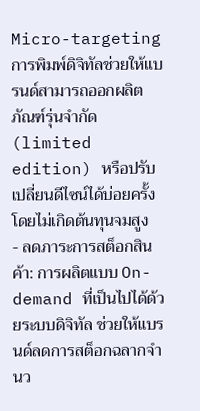Micro-targeting การพิมพ์ดิจิทัลช่วยให้แบรนด์สามารถออกผลิตภัณฑ์รุ่นจำกัด (limited edition) หรือปรับเปลี่ยนดีไซน์ได้บ่อยครั้งโดยไม่เกิดต้นทุนจมสูง
- ลดภาระการสต็อกสินค้า: การผลิตแบบ On-demand ที่เป็นไปได้ด้วยระบบดิจิทัล ช่วยให้แบรนด์ลดการสต็อกฉลากจำนว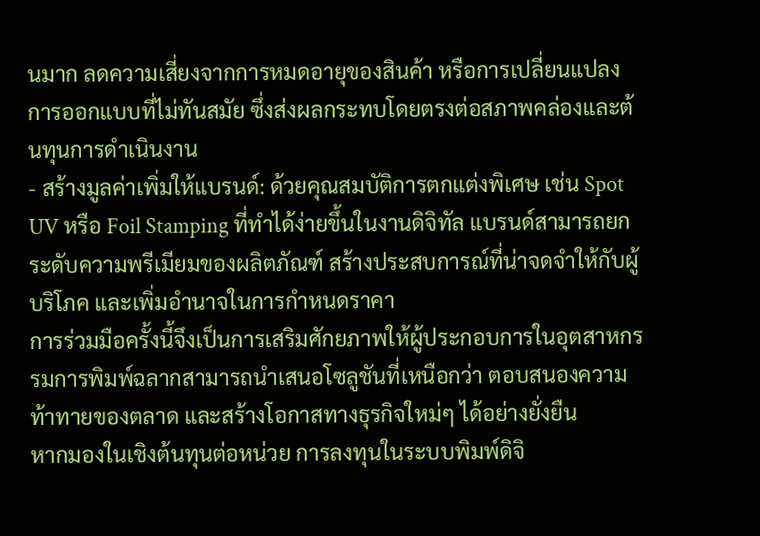นมาก ลดความเสี่ยงจากการหมดอายุของสินค้า หรือการเปลี่ยนแปลงการออกแบบที่ไม่ทันสมัย ซึ่งส่งผลกระทบโดยตรงต่อสภาพคล่องและต้นทุนการดำเนินงาน
- สร้างมูลค่าเพิ่มให้แบรนด์: ด้วยคุณสมบัติการตกแต่งพิเศษ เช่น Spot UV หรือ Foil Stamping ที่ทำได้ง่ายขึ้นในงานดิจิทัล แบรนด์สามารถยกระดับความพรีเมียมของผลิตภัณฑ์ สร้างประสบการณ์ที่น่าจดจำให้กับผู้บริโภค และเพิ่มอำนาจในการกำหนดราคา
การร่วมมือครั้งนี้จึงเป็นการเสริมศักยภาพให้ผู้ประกอบการในอุตสาหกรรมการพิมพ์ฉลากสามารถนำเสนอโซลูชันที่เหนือกว่า ตอบสนองความท้าทายของตลาด และสร้างโอกาสทางธุรกิจใหม่ๆ ได้อย่างยั่งยืน
หากมองในเชิงต้นทุนต่อหน่วย การลงทุนในระบบพิมพ์ดิจิ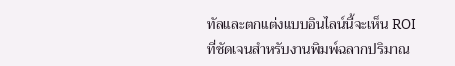ทัลและตกแต่งแบบอินไลน์นี้จะเห็น ROI ที่ชัดเจนสำหรับงานพิมพ์ฉลากปริมาณ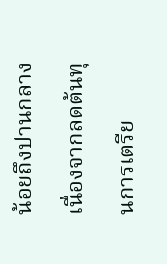น้อยถึงปานกลาง เนื่องจากลดต้นทุนการเตรีย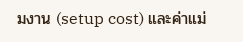มงาน (setup cost) และค่าแม่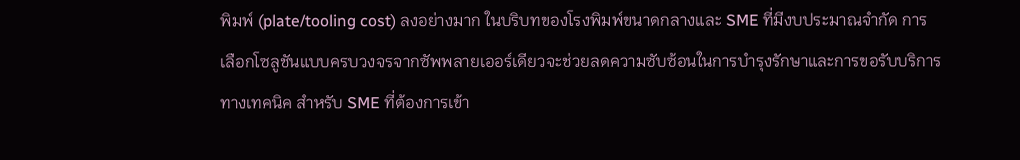พิมพ์ (plate/tooling cost) ลงอย่างมาก ในบริบทของโรงพิมพ์ขนาดกลางและ SME ที่มีงบประมาณจำกัด การเลือกโซลูชันแบบครบวงจรจากซัพพลายเออร์เดียวจะช่วยลดความซับซ้อนในการบำรุงรักษาและการขอรับบริการทางเทคนิค สำหรับ SME ที่ต้องการเข้า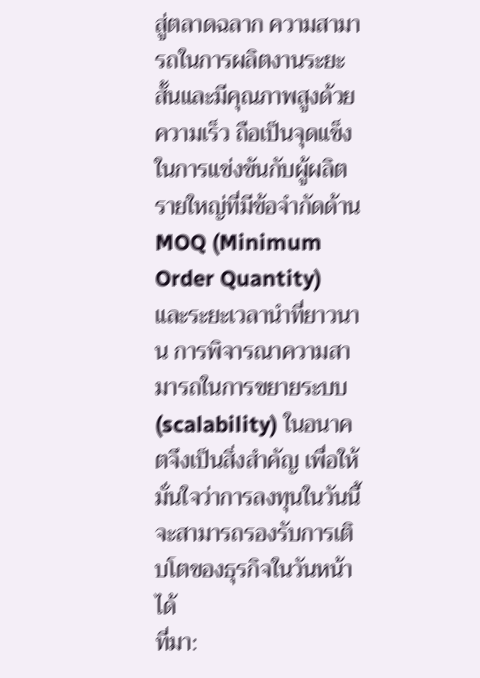สู่ตลาดฉลาก ความสามารถในการผลิตงานระยะสั้นและมีคุณภาพสูงด้วยความเร็ว ถือเป็นจุดแข็งในการแข่งขันกับผู้ผลิตรายใหญ่ที่มีข้อจำกัดด้าน MOQ (Minimum Order Quantity) และระยะเวลานำที่ยาวนาน การพิจารณาความสามารถในการขยายระบบ (scalability) ในอนาคตจึงเป็นสิ่งสำคัญ เพื่อให้มั่นใจว่าการลงทุนในวันนี้จะสามารถรองรับการเติบโตของธุรกิจในวันหน้าได้
ที่มา: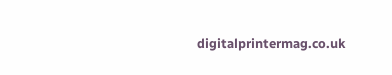digitalprintermag.co.uk